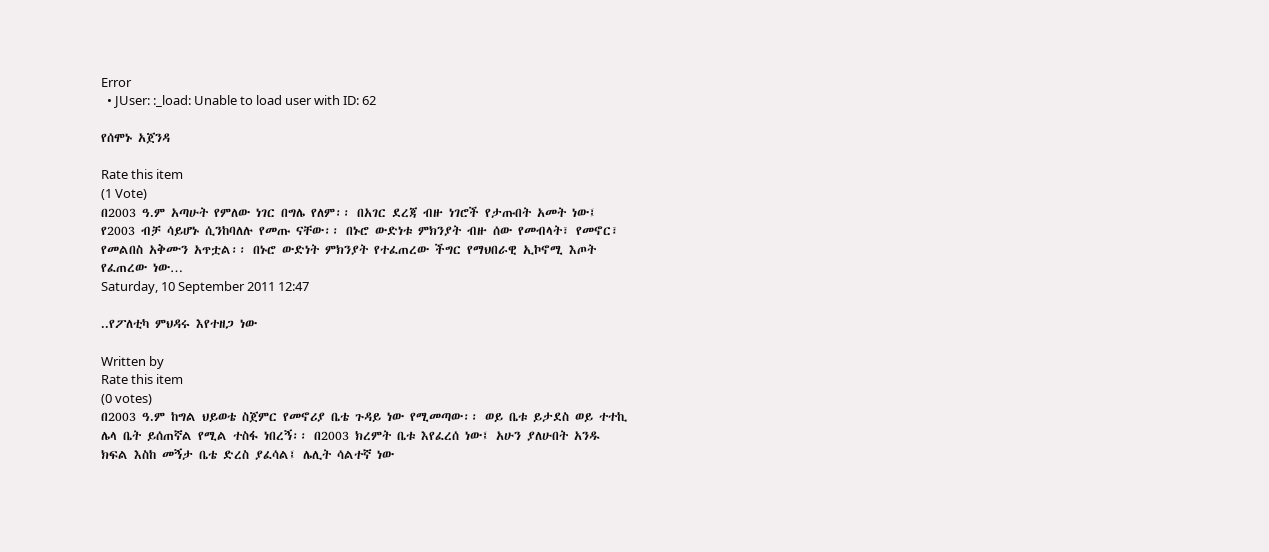Error
  • JUser: :_load: Unable to load user with ID: 62

የሰሞኑ አጀንዳ

Rate this item
(1 Vote)
በ2003 ዓ.ም አጣሁት የምለው ነገር በግሌ የለም፡፡ በአገር ደረጃ ብዙ ነገሮች የታጡበት አመት ነው፤ የ2003 ብቻ ሳይሆኑ ሲንከባለሉ የመጡ ናቸው፡፡ በኑሮ ውድነቱ ምክንያት ብዙ ሰው የመብላት፣ የመኖር፣ የመልበስ አቅሙን አጥቷል፡፡ በኑሮ ውድነት ምክንያት የተፈጠረው ችግር የማህበራዊ ኢኮኖሚ እጦት የፈጠረው ነው…
Saturday, 10 September 2011 12:47

..የፖለቲካ ምህዳሩ እየተዘጋ ነው

Written by
Rate this item
(0 votes)
በ2003 ዓ.ም ከግል ህይወቴ ስጀምር የመኖሪያ ቤቴ ጉዳይ ነው የሚመጣው፡፡ ወይ ቤቱ ይታደስ ወይ ተተኪ ሌላ ቤት ይሰጠኛል የሚል ተስፋ ነበረኝ፡፡ በ2003 ክረምት ቤቱ እየፈረሰ ነው፤ አሁን ያለሁበት አንዱ ክፍል እስከ መኝታ ቤቴ ድረስ ያፈሳል፤ ሌሊት ሳልተኛ ነው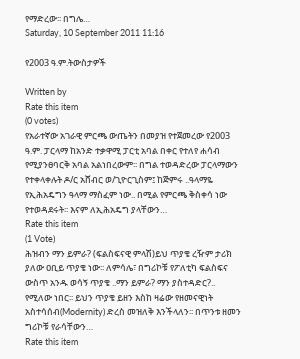የማድረው፡፡ በግሌ…
Saturday, 10 September 2011 11:16

የ2003 ዓ.ም.ትውስታዎች

Written by
Rate this item
(0 votes)
የአራተኛው አገራዊ ምርጫ ውጤትን በመያዝ የተጀመረው የ2003 ዓ.ም. ፓርላማ ከአንድ ተቃዋሚ ፓርቲ አባል በቀር የተለየ ሐሳብ የሚያንፀባርቅ አባል አልነበረውም፡፡ በግል ተወዳድረው ፓርላማውን የተቀላቀሉት ዶ/ር አሸብር ወ/ጊዮርጊስም፤ ከጅምሩ ..ዓላማዬ የኢሕአዴግን ዓላማ ማስፈም ነው.. በሚል የምርጫ ቅስቀሳ ነው የተወዳደሩት፡፡ እናም ለኢሕአዴግ ያላቸውን…
Rate this item
(1 Vote)
ሕዝብን ማን ይምራ? (ፍልስፍናዊ ምላሽ)ይህ ጥያቄ ረዥም ታሪክ ያለው ዐቢይ ጥያቄ ነው፡፡ ለምሳሌ፣ በግሪኮቹ የፖለቲካ ፍልስፍና ውስጥ አንዱ ወሳኝ ጥያቄ ..ማን ይምራ? ማን ያስተዳድር?.. የሚለው ነበር፡፡ ይህን ጥያቄ ይዘን እስከ ዛሬው የዘመናዊነት አስተሳሰብ(Modernity) ድረስ መዝለቅ እንችላለን፡፡ በጥንቱ ዘመን ግሪኮቹ የራሳቸውን…
Rate this item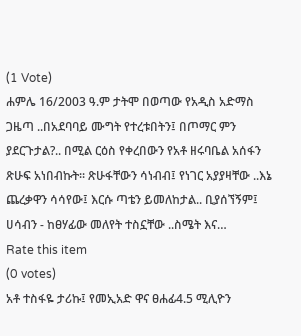(1 Vote)
ሐምሌ 16/2003 ዓ.ም ታትሞ በወጣው የአዲስ አድማስ ጋዜጣ ..በአደባባይ ሙግት የተረቱበትን፤ በጦማር ምን ያደርጉታል?.. በሚል ርዕስ የቀረበውን የአቶ ዘሩባቤል አሰፋን ጽሁፍ አነበብኩት፡፡ ጽሁፋቸውን ሳነብብ፤ የነገር አያያዛቸው ..እኔ ጨረቃዋን ሳሳየው፤ እርሱ ጣቴን ይመለከታል.. ቢያሰኘኝም፤ ሀሳብን - ከፀሃፊው መለየት ተስኗቸው ..ስሜት እና…
Rate this item
(0 votes)
አቶ ተስፋዬ ታሪኩ፤ የመኢአድ ዋና ፀሐፊ4.5 ሚሊዮን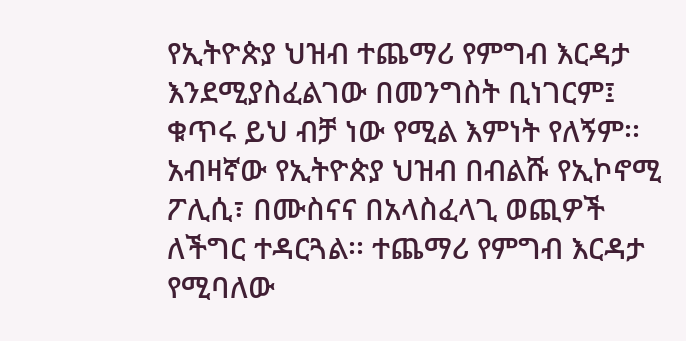የኢትዮጵያ ህዝብ ተጨማሪ የምግብ እርዳታ እንደሚያስፈልገው በመንግስት ቢነገርም፤ ቁጥሩ ይህ ብቻ ነው የሚል እምነት የለኝም፡፡ አብዛኛው የኢትዮጵያ ህዝብ በብልሹ የኢኮኖሚ ፖሊሲ፣ በሙስናና በአላስፈላጊ ወጪዎች ለችግር ተዳርጓል፡፡ ተጨማሪ የምግብ እርዳታ የሚባለው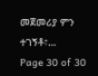መጀመሪያ ምን ተገኝቶ፣…
Page 30 of 30